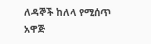ለዳኞች ከለላ የሚሰጥ አዋጅ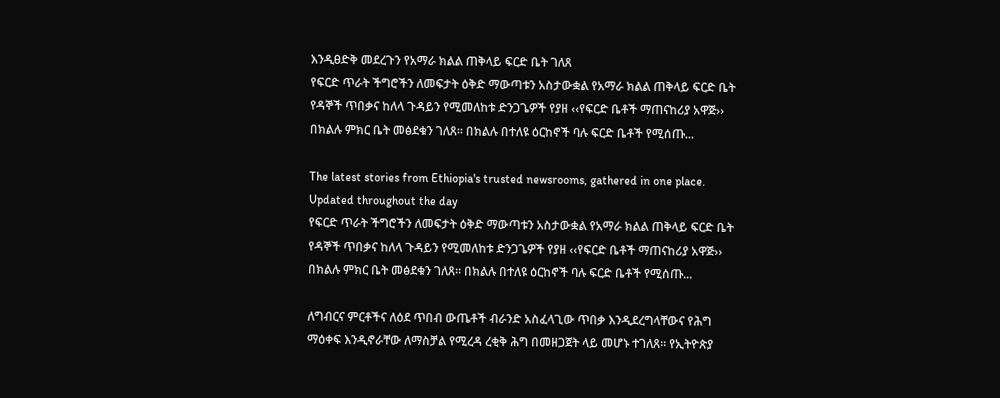እንዲፀድቅ መደረጉን የአማራ ክልል ጠቅላይ ፍርድ ቤት ገለጸ
የፍርድ ጥራት ችግሮችን ለመፍታት ዕቅድ ማውጣቱን አስታውቋል የአማራ ክልል ጠቅላይ ፍርድ ቤት የዳኞች ጥበቃና ከለላ ጉዳይን የሚመለከቱ ድንጋጌዎች የያዘ ‹‹የፍርድ ቤቶች ማጠናከሪያ አዋጅ›› በክልሉ ምክር ቤት መፅደቁን ገለጸ፡፡ በክልሉ በተለዩ ዕርከኖች ባሉ ፍርድ ቤቶች የሚሰጡ...

The latest stories from Ethiopia's trusted newsrooms, gathered in one place.
Updated throughout the day
የፍርድ ጥራት ችግሮችን ለመፍታት ዕቅድ ማውጣቱን አስታውቋል የአማራ ክልል ጠቅላይ ፍርድ ቤት የዳኞች ጥበቃና ከለላ ጉዳይን የሚመለከቱ ድንጋጌዎች የያዘ ‹‹የፍርድ ቤቶች ማጠናከሪያ አዋጅ›› በክልሉ ምክር ቤት መፅደቁን ገለጸ፡፡ በክልሉ በተለዩ ዕርከኖች ባሉ ፍርድ ቤቶች የሚሰጡ...

ለግብርና ምርቶችና ለዕደ ጥበብ ውጤቶች ብራንድ አስፈላጊው ጥበቃ እንዲደረግላቸውና የሕግ ማዕቀፍ እንዲኖራቸው ለማስቻል የሚረዳ ረቂቅ ሕግ በመዘጋጀት ላይ መሆኑ ተገለጸ፡፡ የኢትዮጵያ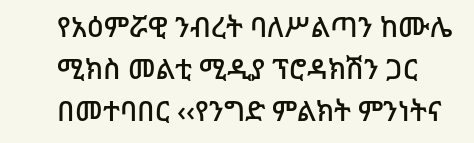የአዕምሯዊ ንብረት ባለሥልጣን ከሙሌ ሚክስ መልቲ ሚዲያ ፕሮዳክሽን ጋር በመተባበር ‹‹የንግድ ምልክት ምንነትና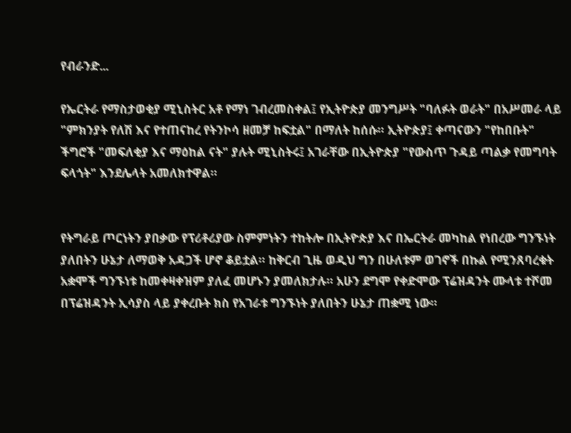የብራንድ...

የኤርትራ የማስታወቂያ ሚኒስትር አቶ የማነ ገብረመስቀል፤ የኢትዮጵያ መንግሥት "ባለፉት ወራት" በአሥመራ ላይ "ምክንያት የለሽ እና የተጠናከረ የትንኮሳ ዘመቻ ከፍቷል" በማለት ከሰሱ። ኢትዮጵያ፤ ቀጣናውን "የከበቡት" ችግሮች "መፍለቂያ እና ማዕከል ናት" ያሉት ሚኒስትሩ፤ አገራቸው በኢትዮጵያ "የውስጥ ጉዳይ ጣልቃ የመግባት ፍላጎት" እንደሌላት አመለክተዋል።


የትግራይ ጦርነትን ያበቃው የፕሪቶሪያው ስምምነትን ተከትሎ በኢትዮጵያ እና በኤርትራ መካከል የነበረው ግንኙነት ያለበትን ሁኔታ ለማወቅ አዳጋች ሆኖ ቆይቷል። ከቅርብ ጊዜ ወዲህ ግን በሁለቱም ወገኖች በኩል የሚንጸባረቁት አቋሞች ግንኙነቱ ከመቀዛቀዝም ያለፈ መሆኑን ያመለክታሉ። አሁን ደግሞ የቀድሞው ፕሬዝዳንት ሙላቱ ተሾመ በፕሬዝዳንት ኢሳያስ ላይ ያቀረቡት ክስ የአገራቱ ግንኙነት ያለበትን ሁኔታ ጠቋሚ ነው።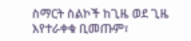ስማርት ስልኮች ከጊዜ ወደ ጊዜ እየተራቀቁ ቢመጡም፣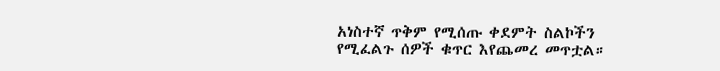አነስተኛ ጥቅም የሚሰጡ ቀደምት ስልኮችን የሚፈልጉ ሰዎች ቁጥር እየጨመረ መጥቷል።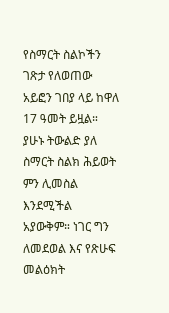የስማርት ስልኮችን ገጽታ የለወጠው አይፎን ገበያ ላይ ከዋለ 17 ዓመት ይዟል። ያሁኑ ትውልድ ያለ ስማርት ስልክ ሕይወት ምን ሊመስል እንደሚችል አያውቅም። ነገር ግን ለመደወል እና የጽሁፍ መልዕክት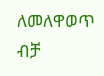ለመለዋወጥ ብቻ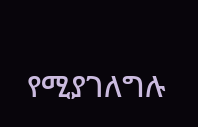የሚያገለግሉ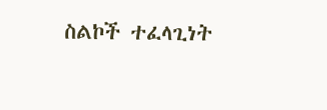ስልኮች ተፈላጊነት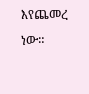እየጨመረ ነው።